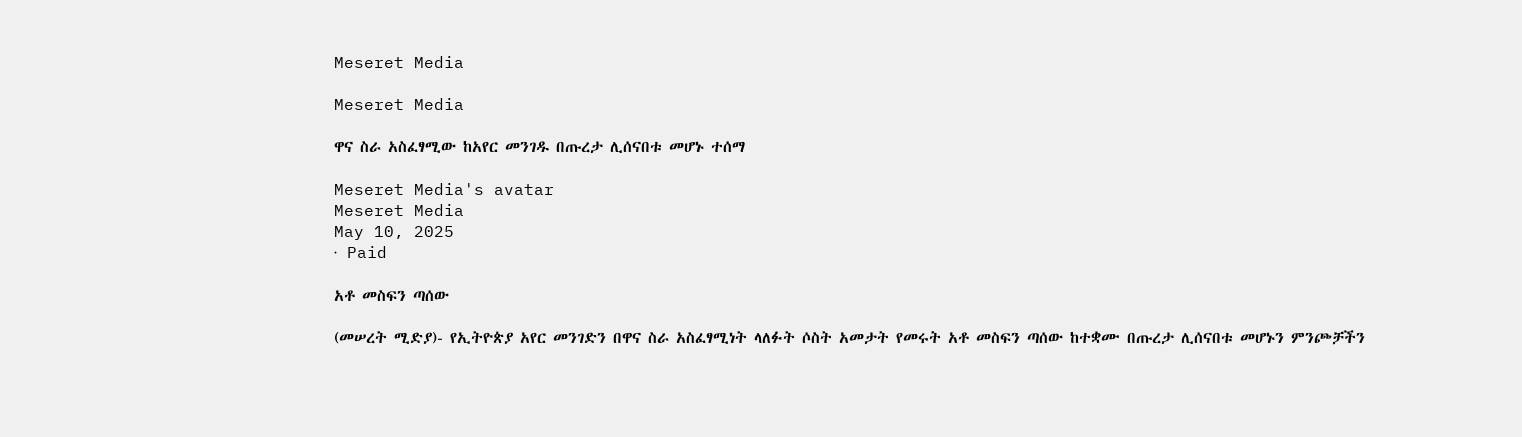Meseret Media

Meseret Media

ዋና ስራ አስፈፃሚው ከአየር መንገዱ በጡረታ ሊሰናበቱ መሆኑ ተሰማ

Meseret Media's avatar
Meseret Media
May 10, 2025
∙ Paid

አቶ መስፍን ጣሰው

(መሠረት ሚድያ)- የኢትዮጵያ አየር መንገድን በዋና ስራ አስፈፃሚነት ላለፉት ሶስት አመታት የመሩት አቶ መስፍን ጣሰው ከተቋሙ በጡረታ ሊሰናበቱ መሆኑን ምንጮቻችን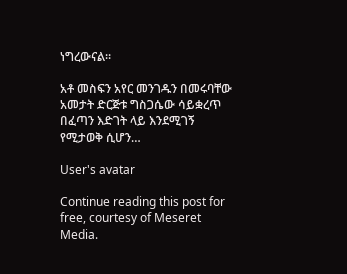ነግረውናል።

አቶ መስፍን አየር መንገዱን በመሩባቸው አመታት ድርጅቱ ግስጋሴው ሳይቋረጥ በፈጣን እድገት ላይ እንደሚገኝ የሚታወቅ ሲሆን…

User's avatar

Continue reading this post for free, courtesy of Meseret Media.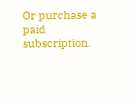Or purchase a paid subscription.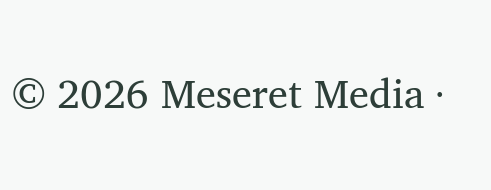© 2026 Meseret Media ·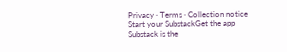Privacy ∙ Terms ∙ Collection notice
Start your SubstackGet the app
Substack is the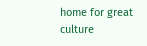home for great culture